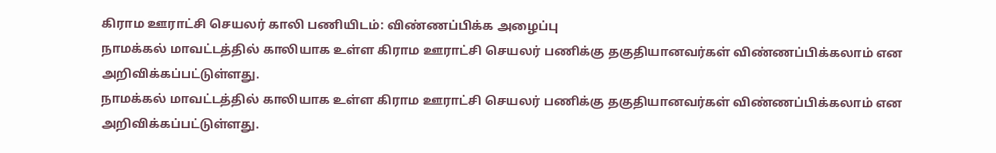கிராம ஊராட்சி செயலர் காலி பணியிடம்: விண்ணப்பிக்க அழைப்பு
நாமக்கல் மாவட்டத்தில் காலியாக உள்ள கிராம ஊராட்சி செயலர் பணிக்கு தகுதியானவர்கள் விண்ணப்பிக்கலாம் என அறிவிக்கப்பட்டுள்ளது.
நாமக்கல் மாவட்டத்தில் காலியாக உள்ள கிராம ஊராட்சி செயலர் பணிக்கு தகுதியானவர்கள் விண்ணப்பிக்கலாம் என அறிவிக்கப்பட்டுள்ளது.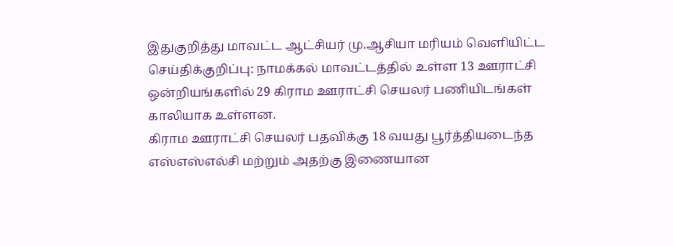இதுகுறித்து மாவட்ட ஆட்சியர் மு.ஆசியா மரியம் வெளியிட்ட செய்திக்குறிப்பு: நாமக்கல் மாவட்டத்தில் உள்ள 13 ஊராட்சி ஒன்றியங்களில் 29 கிராம ஊராட்சி செயலர் பணியிடங்கள் காலியாக உள்ளன.
கிராம ஊராட்சி செயலர் பதவிக்கு 18 வயது பூர்த்தியடைந்த எஸ்எஸ்எல்சி மற்றும் அதற்கு இணையான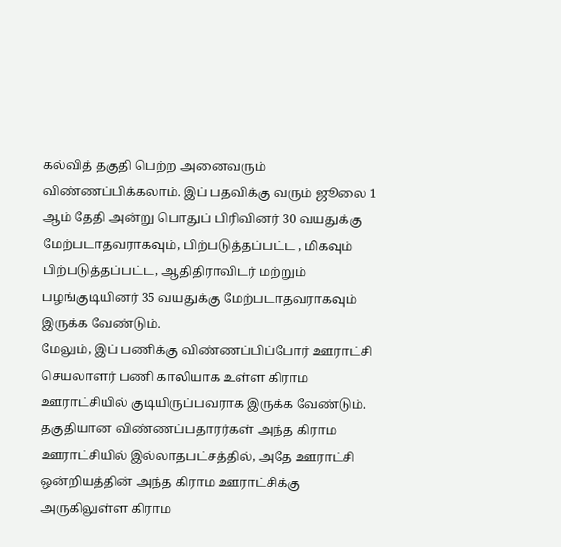கல்வித் தகுதி பெற்ற அனைவரும் விண்ணப்பிக்கலாம். இப் பதவிக்கு வரும் ஜூலை 1 ஆம் தேதி அன்று பொதுப் பிரிவினர் 30 வயதுக்கு மேற்படாதவராகவும், பிற்படுத்தப்பட்ட , மிகவும் பிற்படுத்தப்பட்ட, ஆதிதிராவிடர் மற்றும் பழங்குடியினர் 35 வயதுக்கு மேற்படாதவராகவும் இருக்க வேண்டும்.
மேலும், இப் பணிக்கு விண்ணப்பிப்போர் ஊராட்சி செயலாளர் பணி காலியாக உள்ள கிராம ஊராட்சியில் குடியிருப்பவராக இருக்க வேண்டும். தகுதியான விண்ணப்பதாரர்கள் அந்த கிராம ஊராட்சியில் இல்லாதபட்சத்தில், அதே ஊராட்சி ஒன்றியத்தின் அந்த கிராம ஊராட்சிக்கு அருகிலுள்ள கிராம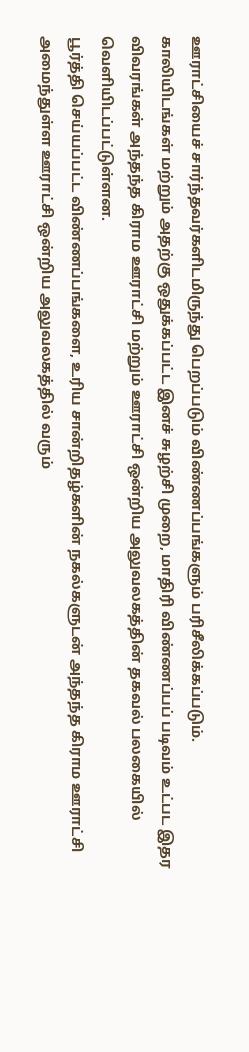ஊராட்சியைச் சார்ந்தவர்களிடமிருந்து பெறப்படும் விண்ணப்பங்களும் பரிசீலிக்கப்படும்.
காலியிடங்கள் மற்றும் அதற்கு ஒதுக்கப்பட்ட இனச் சுழற்சி முறை, மாதிரி விண்ணப்பப் படிவம் உட்பட இதர விவரங்கள் அந்தந்த கிராம ஊராட்சி மற்றும் ஊராட்சி ஒன்றிய அலுவலகத்தின் தகவல் பலகையில் வெளியிடப்பட்டுள்ளன.
பூர்த்தி செய்யப்பட்ட விண்ணப்பங்களை, உரிய சான்றிதழ்களின் நகல்களுடன் அந்தந்த கிராம ஊராட்சி அமைந்துள்ள ஊராட்சி ஒன்றிய அலுவலகத்தில் வரும்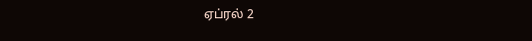ஏப்ரல் 2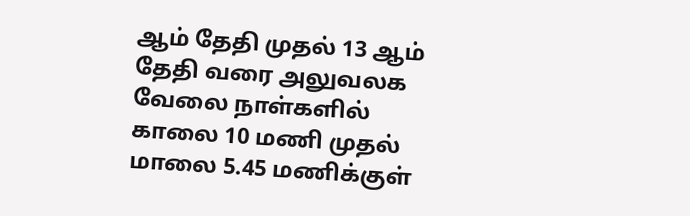ஆம் தேதி முதல் 13 ஆம் தேதி வரை அலுவலக வேலை நாள்களில் காலை 10 மணி முதல் மாலை 5.45 மணிக்குள்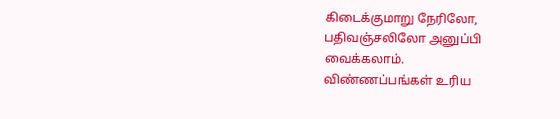கிடைக்குமாறு நேரிலோ, பதிவஞ்சலிலோ அனுப்பி வைக்கலாம்.
விண்ணப்பங்கள் உரிய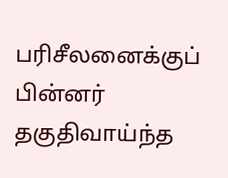பரிசீலனைக்குப் பின்னர் தகுதிவாய்ந்த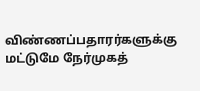விண்ணப்பதாரர்களுக்கு மட்டுமே நேர்முகத்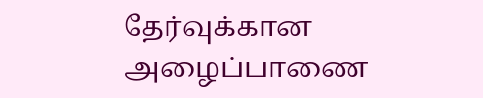தேர்வுக்கான அழைப்பாணை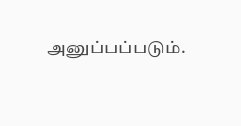அனுப்பப்படும்.